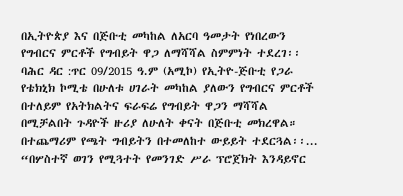በኢትዮጵያ እና በጅቡቲ መካከል ለአርባ ዓመታት የነበረውን የግብርና ምርቶች የግብይት ዋጋ ለማሻሻል ስምምነት ተደረገ፡፡
ባሕር ዳር :ጥር 09/2015 ዓ.ም (አሚኮ) የኢትዮ-ጅቡቲ የጋራ የቴክኒክ ኮሚቴ በሁለቱ ሀገራት መካከል ያለውን የግብርና ምርቶች በተለይም የአትክልትና ፍራፍሬ የግብይት ዋጋን ማሻሻል በሚቻልበት ጉዳዮች ዙሪያ ለሁለት ቀናት በጅቡቲ መክረዋል።
በተጨማሪም የጫት ግብይትን በተመለከተ ውይይት ተደርጓል፡፡...
“በሦስተኛ ወገን የሚጓተት የመንገድ ሥራ ፕሮጀክት እንዳይኖር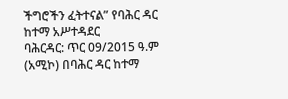ችግሮችን ፈትተናል” የባሕር ዳር ከተማ አሥተዳደር
ባሕርዳር: ጥር 09/2015 ዓ.ም (አሚኮ) በባሕር ዳር ከተማ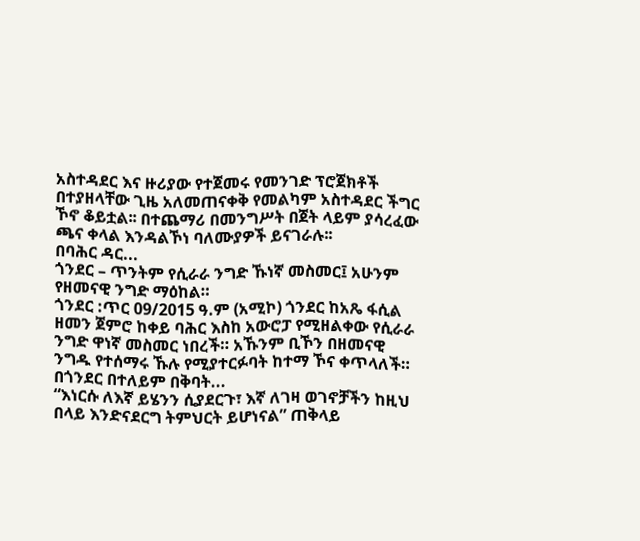አስተዳደር እና ዙሪያው የተጀመሩ የመንገድ ፕሮጀክቶች በተያዘላቸው ጊዜ አለመጠናቀቅ የመልካም አስተዳደር ችግር ኾኖ ቆይቷል፡፡ በተጨማሪ በመንግሥት በጀት ላይም ያሳረፈው ጫና ቀላል እንዳልኾነ ባለሙያዎች ይናገራሉ፡፡
በባሕር ዳር...
ጎንደር – ጥንትም የሲራራ ንግድ ኹነኛ መስመር፤ አሁንም የዘመናዊ ንግድ ማዕከል።
ጎንደር :ጥር 09/2015 ዓ.ም (አሚኮ) ጎንደር ከአጼ ፋሲል ዘመን ጀምሮ ከቀይ ባሕር እስከ አውሮፓ የሚዘልቀው የሲራራ ንግድ ዋነኛ መስመር ነበረች። አኹንም ቢኾን በዘመናዊ ንግዱ የተሰማሩ ኹሉ የሚያተርፉባት ከተማ ኾና ቀጥላለች።
በጎንደር በተለይም በቅባት...
“እነርሱ ለእኛ ይሄንን ሲያደርጉ፣ እኛ ለገዛ ወገኖቻችን ከዚህ በላይ እንድናደርግ ትምህርት ይሆነናል” ጠቅላይ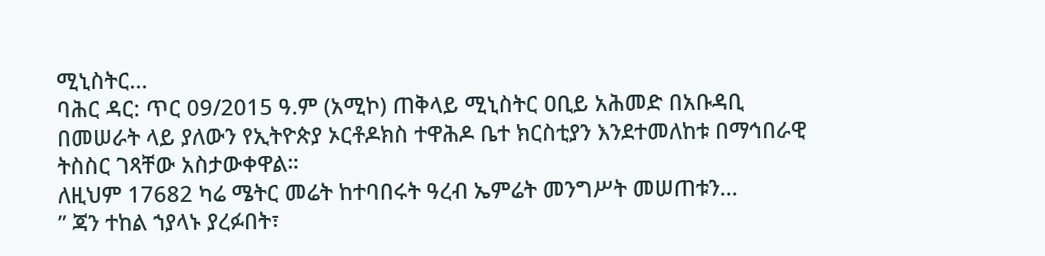ሚኒስትር...
ባሕር ዳር: ጥር 09/2015 ዓ.ም (አሚኮ) ጠቅላይ ሚኒስትር ዐቢይ አሕመድ በአቡዳቢ በመሠራት ላይ ያለውን የኢትዮጵያ ኦርቶዶክስ ተዋሕዶ ቤተ ክርስቲያን እንደተመለከቱ በማኅበራዊ ትስስር ገጻቸው አስታውቀዋል።
ለዚህም 17682 ካሬ ሜትር መሬት ከተባበሩት ዓረብ ኤምሬት መንግሥት መሠጠቱን...
ʺ ጃን ተከል ኀያላኑ ያረፉበት፣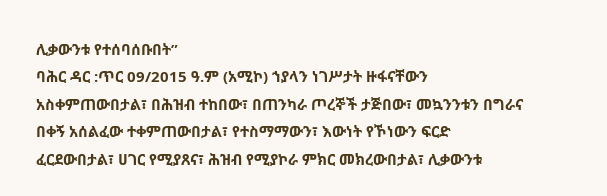ሊቃውንቱ የተሰባሰቡበት”
ባሕር ዳር :ጥር 09/2015 ዓ.ም (አሚኮ) ኀያላን ነገሥታት ዙፋናቸውን አስቀምጠውበታል፣ በሕዝብ ተከበው፣ በጠንካራ ጦረኞች ታጅበው፣ መኳንንቱን በግራና በቀኝ አሰልፈው ተቀምጠውበታል፣ የተስማማውን፣ እውነት የኾነውን ፍርድ ፈርደውበታል፣ ሀገር የሚያጸና፣ ሕዝብ የሚያኮራ ምክር መክረውበታል፣ ሊቃውንቱ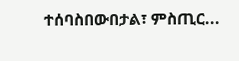ተሰባስበውበታል፣ ምስጢር...